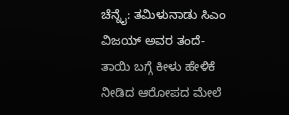ಚೆನ್ನೈ: ತಮಿಳುನಾಡು ಸಿಎಂ ವಿಜಯ್ ಅವರ ತಂದೆ-ತಾಯಿ ಬಗ್ಗೆ ಕೀಳು ಹೇಳಿಕೆ ನೀಡಿದ ಆರೋಪದ ಮೇಲೆ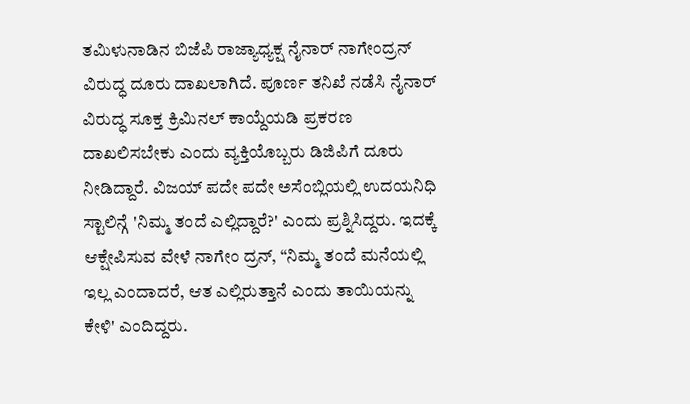ತಮಿಳುನಾಡಿನ ಬಿಜೆಪಿ ರಾಜ್ಯಾಧ್ಯಕ್ಷ ನೈನಾರ್ ನಾಗೇಂದ್ರನ್ ವಿರುದ್ಧ ದೂರು ದಾಖಲಾಗಿದೆ. ಪೂರ್ಣ ತನಿಖೆ ನಡೆಸಿ ನೈನಾರ್ ವಿರುದ್ಧ ಸೂಕ್ತ ಕ್ರಿಮಿನಲ್ ಕಾಯ್ದೆಯಡಿ ಪ್ರಕರಣ ದಾಖಲಿಸಬೇಕು ಎಂದು ವ್ಯಕ್ತಿಯೊಬ್ಬರು ಡಿಜಿಪಿಗೆ ದೂರು ನೀಡಿದ್ದಾರೆ. ವಿಜಯ್ ಪದೇ ಪದೇ ಅಸೆಂಬ್ಲಿಯಲ್ಲಿ ಉದಯನಿಧಿ ಸ್ಟಾಲಿನ್ಗೆ 'ನಿಮ್ಮ ತಂದೆ ಎಲ್ಲಿದ್ದಾರೆ?' ಎಂದು ಪ್ರಶ್ನಿಸಿದ್ದರು. ಇದಕ್ಕೆ ಆಕ್ಷೇಪಿಸುವ ವೇಳೆ ನಾಗೇಂ ದ್ರನ್, “ನಿಮ್ಮ ತಂದೆ ಮನೆಯಲ್ಲಿ ಇಲ್ಲ ಎಂದಾದರೆ, ಆತ ಎಲ್ಲಿರುತ್ತಾನೆ ಎಂದು ತಾಯಿಯನ್ನು ಕೇಳಿ' ಎಂದಿದ್ದರು.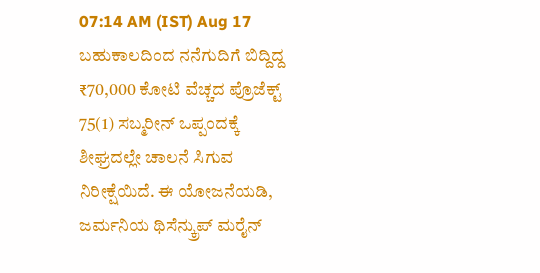07:14 AM (IST) Aug 17
ಬಹುಕಾಲದಿಂದ ನನೆಗುದಿಗೆ ಬಿದ್ದಿದ್ದ ₹70,000 ಕೋಟಿ ವೆಚ್ಚದ ಪ್ರೊಜೆಕ್ಟ್ 75(1) ಸಬ್ಮರೀನ್ ಒಪ್ಪಂದಕ್ಕೆ ಶೀಘ್ರದಲ್ಲೇ ಚಾಲನೆ ಸಿಗುವ ನಿರೀಕ್ಷೆಯಿದೆ. ಈ ಯೋಜನೆಯಡಿ, ಜರ್ಮನಿಯ ಥಿಸೆನ್ಕ್ರುಪ್ ಮರೈನ್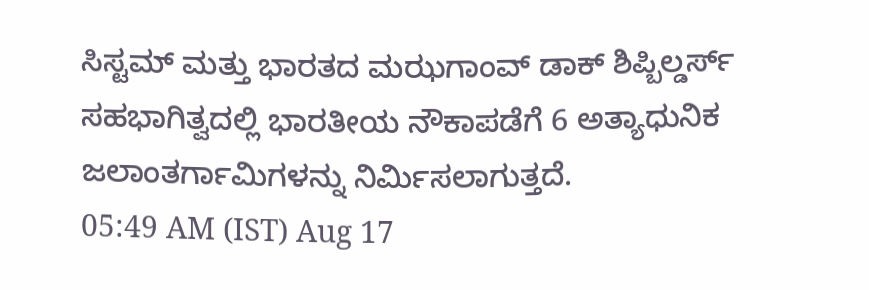ಸಿಸ್ಟಮ್ ಮತ್ತು ಭಾರತದ ಮಝಗಾಂವ್ ಡಾಕ್ ಶಿಪ್ಬಿಲ್ಡರ್ಸ್ ಸಹಭಾಗಿತ್ವದಲ್ಲಿ ಭಾರತೀಯ ನೌಕಾಪಡೆಗೆ 6 ಅತ್ಯಾಧುನಿಕ ಜಲಾಂತರ್ಗಾಮಿಗಳನ್ನು ನಿರ್ಮಿಸಲಾಗುತ್ತದೆ.
05:49 AM (IST) Aug 17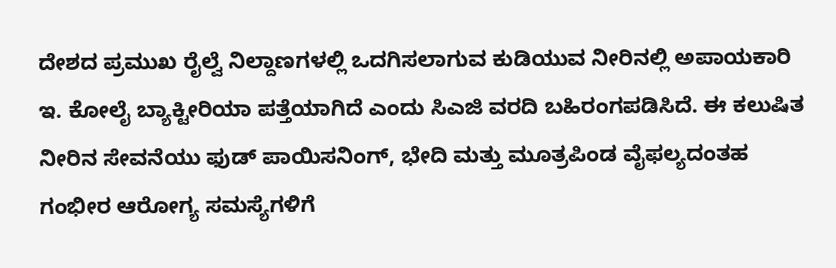ದೇಶದ ಪ್ರಮುಖ ರೈಲ್ವೆ ನಿಲ್ದಾಣಗಳಲ್ಲಿ ಒದಗಿಸಲಾಗುವ ಕುಡಿಯುವ ನೀರಿನಲ್ಲಿ ಅಪಾಯಕಾರಿ ಇ. ಕೋಲೈ ಬ್ಯಾಕ್ಟೀರಿಯಾ ಪತ್ತೆಯಾಗಿದೆ ಎಂದು ಸಿಎಜಿ ವರದಿ ಬಹಿರಂಗಪಡಿಸಿದೆ. ಈ ಕಲುಷಿತ ನೀರಿನ ಸೇವನೆಯು ಫುಡ್ ಪಾಯಿಸನಿಂಗ್, ಭೇದಿ ಮತ್ತು ಮೂತ್ರಪಿಂಡ ವೈಫಲ್ಯದಂತಹ ಗಂಭೀರ ಆರೋಗ್ಯ ಸಮಸ್ಯೆಗಳಿಗೆ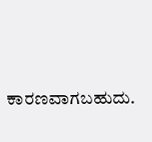ಕಾರಣವಾಗಬಹುದು.